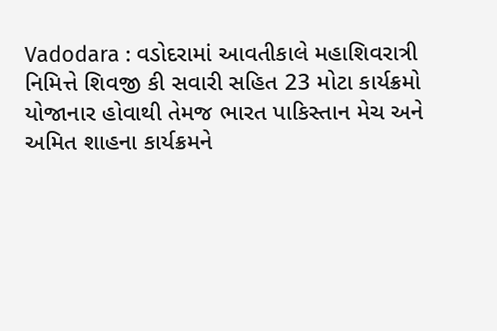Vadodara : વડોદરામાં આવતીકાલે મહાશિવરાત્રી નિમિત્તે શિવજી કી સવારી સહિત 23 મોટા કાર્યક્રમો યોજાનાર હોવાથી તેમજ ભારત પાકિસ્તાન મેચ અને અમિત શાહના કાર્યક્રમને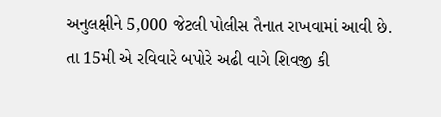અનુલક્ષીને 5,000 જેટલી પોલીસ તૈનાત રાખવામાં આવી છે.
તા 15મી એ રવિવારે બપોરે અઢી વાગે શિવજી કી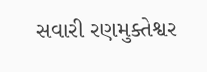સવારી રણમુક્તેશ્વર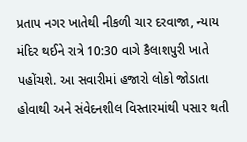પ્રતાપ નગર ખાતેથી નીકળી ચાર દરવાજા, ન્યાય મંદિર થઈને રાત્રે 10:30 વાગે કૈલાશપુરી ખાતે પહોંચશે. આ સવારીમાં હજારો લોકો જોડાતા હોવાથી અને સંવેદનશીલ વિસ્તારમાંથી પસાર થતી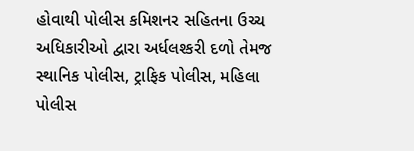હોવાથી પોલીસ કમિશનર સહિતના ઉચ્ચ અધિકારીઓ દ્વારા અર્ધલશ્કરી દળો તેમજ સ્થાનિક પોલીસ, ટ્રાફિક પોલીસ, મહિલા પોલીસ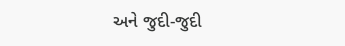અને જુદી-જુદી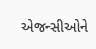એજન્સીઓને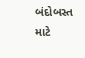બંદોબસ્ત માટે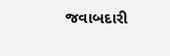જવાબદારી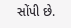સોંપી છે.